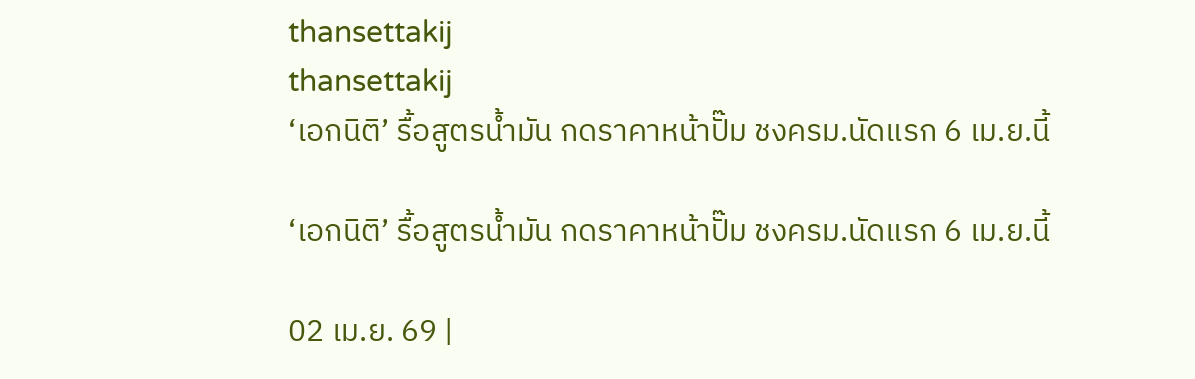thansettakij
thansettakij
‘เอกนิติ’ รื้อสูตรน้ำมัน กดราคาหน้าปั๊ม ชงครม.นัดแรก 6 เม.ย.นี้

‘เอกนิติ’ รื้อสูตรน้ำมัน กดราคาหน้าปั๊ม ชงครม.นัดแรก 6 เม.ย.นี้

02 เม.ย. 69 |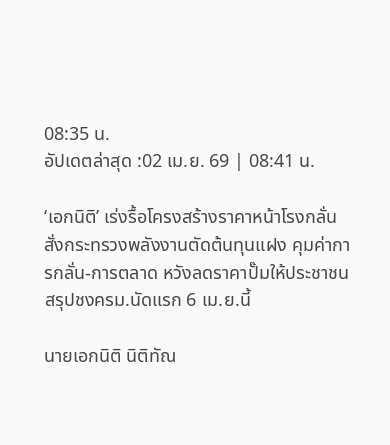08:35 น.
อัปเดตล่าสุด :02 เม.ย. 69 | 08:41 น.

‘เอกนิติ’ เร่งรื้อโครงสร้างราคาหน้าโรงกลั่น สั่งกระทรวงพลังงานตัดต้นทุนแฝง คุมค่าการกลั่น-การตลาด หวังลดราคาปั๊มให้ประชาชน สรุปชงครม.นัดแรก 6 เม.ย.นี้

นายเอกนิติ นิติทัณ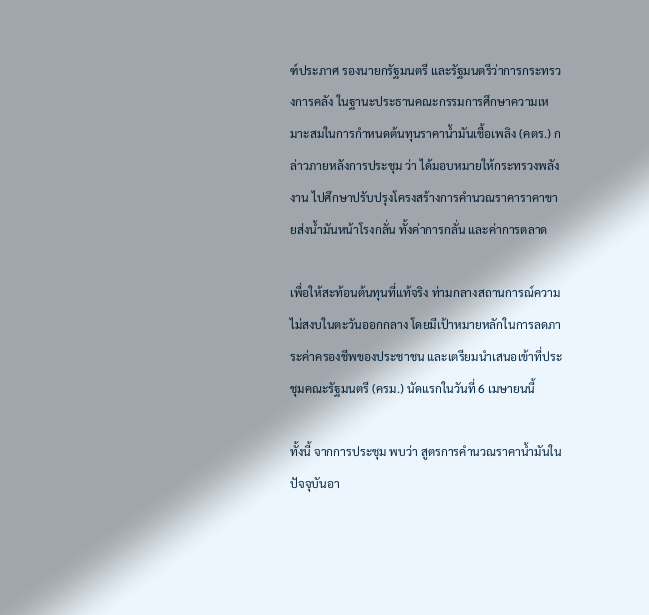ฑ์ประภาศ รองนายกรัฐมนตรี และรัฐมนตรีว่าการกระทรวงการคลัง ในฐานะประธานคณะกรรมการศึกษาความเหมาะสมในการกำหนดต้นทุนราคาน้ำมันเชื้อเพลิง (คตร.) กล่าวภายหลังการประชุม ว่า ได้มอบหมายให้กระทรวงพลังงาน ไปศึกษาปรับปรุงโครงสร้างการคำนวณราคาราคาขายส่งน้ำมันหน้าโรงกลั่น ทั้งค่าการกลั่น และค่าการตลาด

เพื่อให้สะท้อนต้นทุนที่แท้จริง ท่ามกลางสถานการณ์ความไม่สงบในตะวันออกกลาง โดยมีเป้าหมายหลักในการลดภาระค่าครองชีพของประชาชน และเตรียมนำเสนอเข้าที่ประชุมคณะรัฐมนตรี (ครม.) นัดแรกในวันที่ 6 เมษายนนี้

ทั้งนี้ จากการประชุม พบว่า สูตรการคำนวณราคาน้ำมันในปัจจุบันอา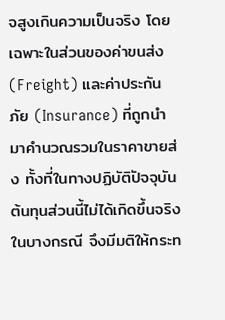จสูงเกินความเป็นจริง โดยเฉพาะในส่วนของค่าขนส่ง (Freight) และค่าประกันภัย (Insurance) ที่ถูกนำมาคำนวณรวมในราคาขายส่ง ทั้งที่ในทางปฏิบัติปัจจุบันต้นทุนส่วนนี้ไม่ได้เกิดขึ้นจริงในบางกรณี จึงมีมติให้กระท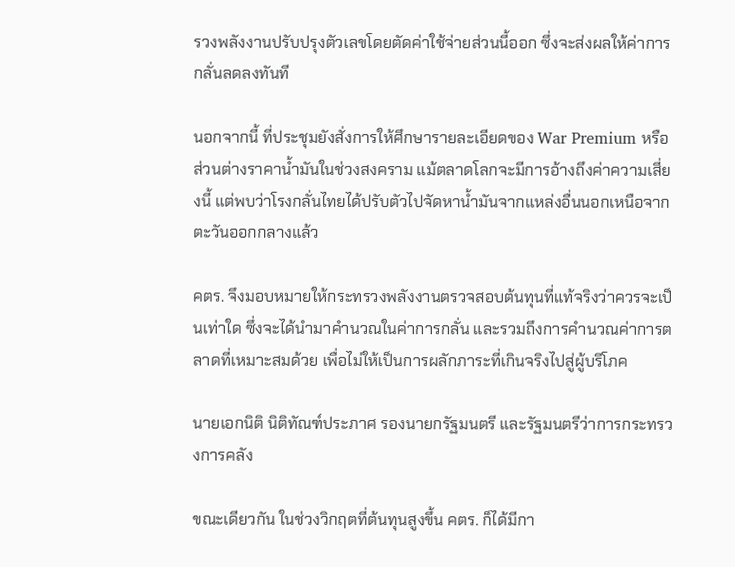รวงพลังงานปรับปรุงตัวเลขโดยตัดค่าใช้จ่ายส่วนนี้ออก ซึ่งจะส่งผลให้ค่าการกลั่นลดลงทันที

นอกจากนี้ ที่ประชุมยังสั่งการให้ศึกษารายละเอียดของ War Premium หรือส่วนต่างราคาน้ำมันในช่วงสงคราม แม้ตลาดโลกจะมีการอ้างถึงค่าความเสี่ยงนี้ แต่พบว่าโรงกลั่นไทยได้ปรับตัวไปจัดหาน้ำมันจากแหล่งอื่นนอกเหนือจากตะวันออกกลางแล้ว

คตร. จึงมอบหมายให้กระทรวงพลังงานตรวจสอบต้นทุนที่แท้จริงว่าควรจะเป็นเท่าใด ซึ่งจะได้นำมาคำนวณในค่าการกลั่น และรวมถึงการคำนวณค่าการตลาดที่เหมาะสมด้วย เพื่อไม่ให้เป็นการผลักภาระที่เกินจริงไปสู่ผู้บริโภค

นายเอกนิติ นิติทัณฑ์ประภาศ รองนายกรัฐมนตรี และรัฐมนตรีว่าการกระทรวงการคลัง

ขณะเดียวกัน ในช่วงวิกฤตที่ต้นทุนสูงขึ้น คตร. ก็ได้มีกา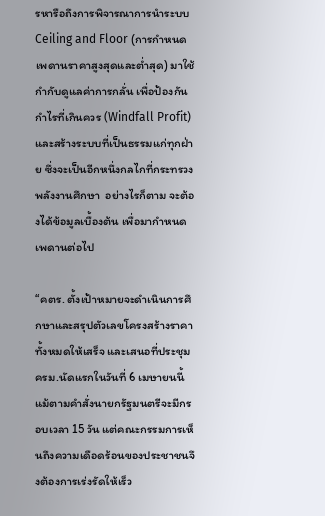รหารือถึงการพิจารณาการนำระบบ Ceiling and Floor (การกำหนดเพดานราคาสูงสุดและต่ำสุด) มาใช้กำกับดูแลค่าการกลั่น เพื่อป้องกันกำไรที่เกินควร (Windfall Profit) และสร้างระบบที่เป็นธรรมแก่ทุกฝ่าย ซึ่งจะเป็นอีกหนึ่งกลไกที่กระทรวงพลังงานศึกษา  อย่างไรก็ตาม จะต้องได้ข้อมูลเบื้องต้น เพื่อมากำหนดเพดานต่อไป

“คตร. ตั้งเป้าหมายจะดำเนินการศึกษาและสรุปตัวเลขโครงสร้างราคาทั้งหมดให้เสร็จ และเสนอที่ประชุมครม.นัดแรกในวันที่ 6 เมษายนนี้ แม้ตามคำสั่งนายกรัฐมนตรีจะมีกรอบเวลา 15 วัน แต่คณะกรรมการเห็นถึงความเดือดร้อนของประชาชนจึงต้องการเร่งรัดให้เร็ว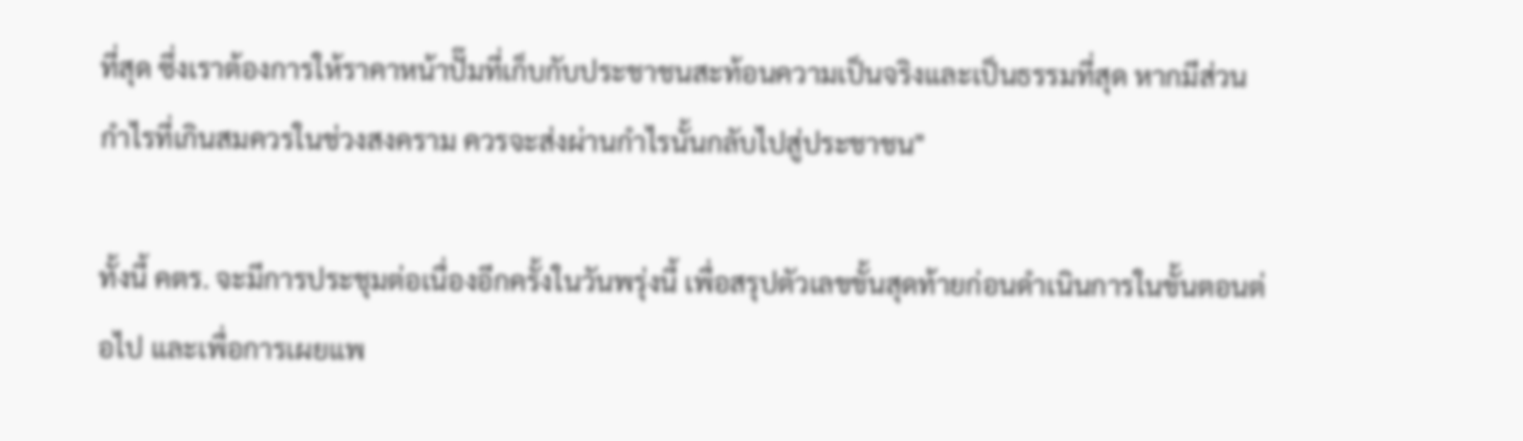ที่สุด ซึ่งเราต้องการให้ราคาหน้าปั๊มที่เก็บกับประชาชนสะท้อนความเป็นจริงและเป็นธรรมที่สุด หากมีส่วนกำไรที่เกินสมควรในช่วงสงคราม ควรจะส่งผ่านกำไรนั้นกลับไปสู่ประชาชน"

ทั้งนี้ คตร. จะมีการประชุมต่อเนื่องอีกครั้งในวันพรุ่งนี้ เพื่อสรุปตัวเลขขั้นสุดท้ายก่อนดำเนินการในขั้นตอนต่อไป และเพื่อการเผยแพ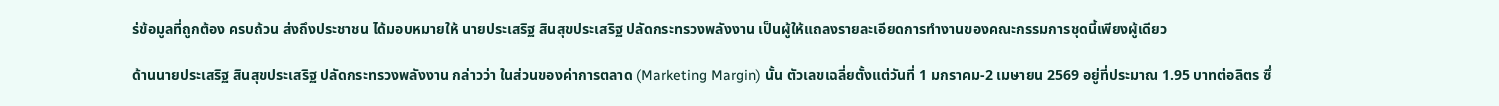ร่ข้อมูลที่ถูกต้อง ครบถ้วน ส่งถึงประชาชน ได้มอบหมายให้ นายประเสริฐ สินสุขประเสริฐ ปลัดกระทรวงพลังงาน เป็นผู้ให้แถลงรายละเอียดการทำงานของคณะกรรมการชุดนี้เพียงผู้เดียว

ด้านนายประเสริฐ สินสุขประเสริฐ ปลัดกระทรวงพลังงาน กล่าวว่า ในส่วนของค่าการตลาด (Marketing Margin) นั้น ตัวเลขเฉลี่ยตั้งแต่วันที่ 1 มกราคม-2 เมษายน 2569 อยู่ที่ประมาณ 1.95 บาทต่อลิตร ซึ่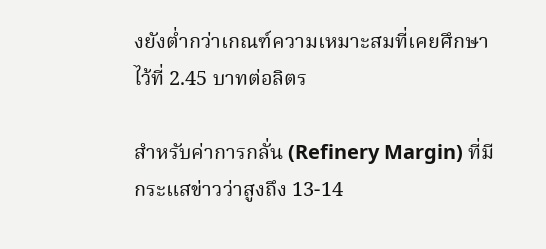งยังต่ำกว่าเกณฑ์ความเหมาะสมที่เคยศึกษาไว้ที่ 2.45 บาทต่อลิตร

สำหรับค่าการกลั่น (Refinery Margin) ที่มีกระแสข่าวว่าสูงถึง 13-14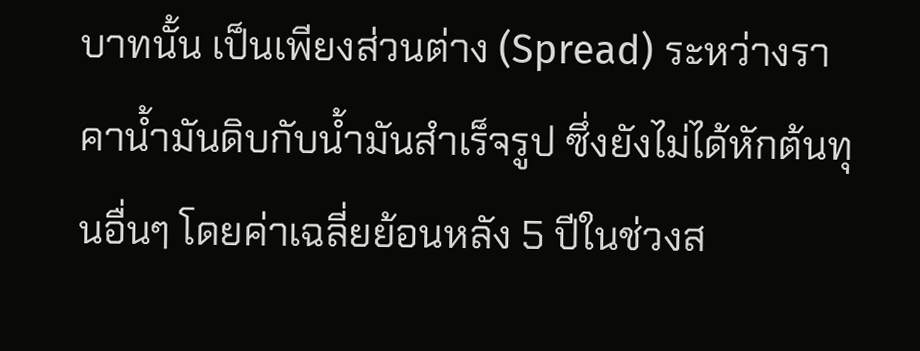บาทนั้น เป็นเพียงส่วนต่าง (Spread) ระหว่างราคาน้ำมันดิบกับน้ำมันสำเร็จรูป ซึ่งยังไม่ได้หักต้นทุนอื่นๆ โดยค่าเฉลี่ยย้อนหลัง 5 ปีในช่วงส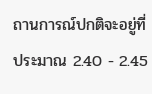ถานการณ์ปกติจะอยู่ที่ประมาณ 2.40 - 2.45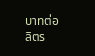บาทต่อลิตร